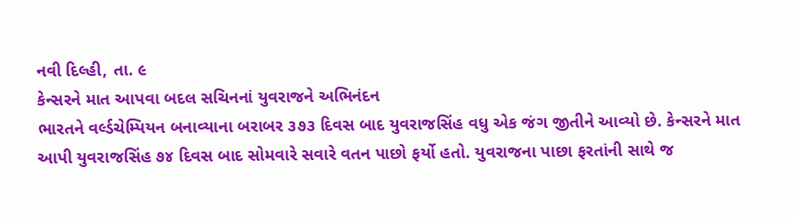નવી દિલ્હી, તા. ૯
કેન્સરને માત આપવા બદલ સચિનનાં યુવરાજને અભિનંદન
ભારતને વર્લ્ડચેમ્પિયન બનાવ્યાના બરાબર ૩૭૩ દિવસ બાદ યુવરાજસિંહ વધુ એક જંગ જીતીને આવ્યો છે. કેન્સરને માત આપી યુવરાજસિંહ ૭૪ દિવસ બાદ સોમવારે સવારે વતન પાછો ફર્યો હતો. યુવરાજના પાછા ફરતાંની સાથે જ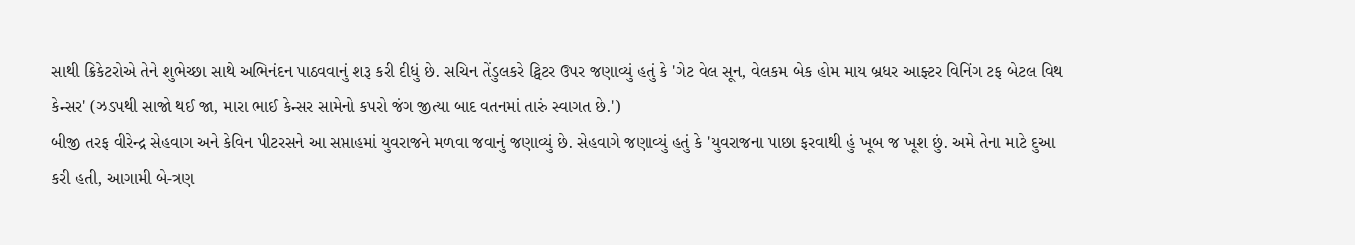સાથી ક્રિકેટરોએ તેને શુભેચ્છા સાથે અભિનંદન પાઠવવાનું શરૂ કરી દીધું છે. સચિન તેંડુલકરે ટ્વિટર ઉપર જણાવ્યું હતું કે 'ગેટ વેલ સૂન, વેલકમ બેક હોમ માય બ્રધર આફ્ટર વિનિંગ ટફ બેટલ વિથ કેન્સર' (ઝડપથી સાજો થઈ જા, મારા ભાઈ કેન્સર સામેનો કપરો જંગ જીત્યા બાદ વતનમાં તારું સ્વાગત છે.')
બીજી તરફ વીરેન્દ્ર સેહવાગ અને કેવિન પીટરસને આ સપ્તાહમાં યુવરાજને મળવા જવાનું જણાવ્યું છે. સેહવાગે જણાવ્યું હતું કે 'યુવરાજના પાછા ફરવાથી હું ખૂબ જ ખૂશ છું. અમે તેના માટે દુઆ કરી હતી, આગામી બે-ત્રણ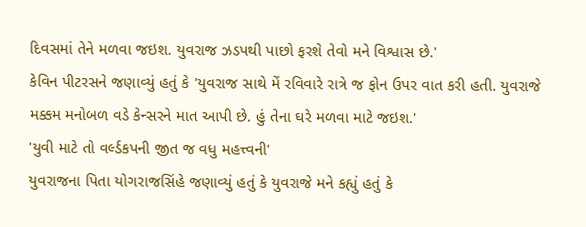દિવસમાં તેને મળવા જઇશ. યુવરાજ ઝડપથી પાછો ફરશે તેવો મને વિશ્વાસ છે.'
કેવિન પીટરસને જણાવ્યું હતું કે 'યુવરાજ સાથે મેં રવિવારે રાત્રે જ ફોન ઉપર વાત કરી હતી. યુવરાજે મક્કમ મનોબળ વડે કેન્સરને માત આપી છે. હું તેના ઘરે મળવા માટે જઇશ.'
'યુવી માટે તો વર્લ્ડકપની જીત જ વધુ મહત્ત્વની'
યુવરાજના પિતા યોગરાજસિંહે જણાવ્યું હતું કે યુવરાજે મને કહ્યું હતું કે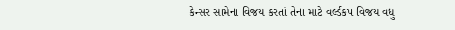કેન્સર સામેના વિજય કરતાં તેના માટે વર્લ્ડકપ વિજય વધુ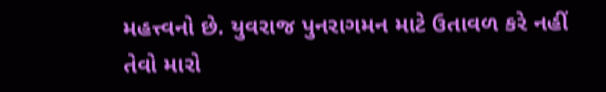મહત્ત્વનો છે. યુવરાજ પુનરાગમન માટે ઉતાવળ કરે નહીં તેવો મારો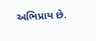અભિપ્રાય છે.